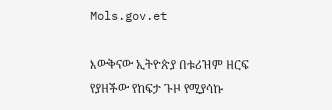Mols.gov.et

እውቅናው ኢትዮጵያ በቱሪዝም ዘርፍ የያዘችው የከፍታ ጉዞ የሚያሳኩ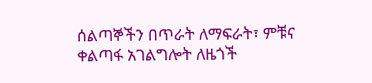ሰልጣኞችን በጥራት ለማፍራት፣ ምቹና ቀልጣፋ አገልግሎት ለዜጎች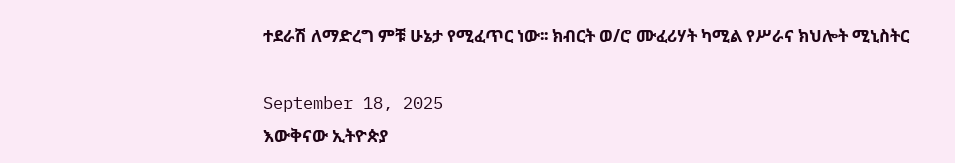ተደራሽ ለማድረግ ምቹ ሁኔታ የሚፈጥር ነው፡፡ ክብርት ወ/ሮ ሙፈሪሃት ካሚል የሥራና ክህሎት ሚኒስትር

September 18, 2025
እውቅናው ኢትዮጵያ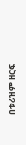በቱሪዝም ዘርፍ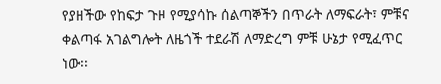የያዘችው የከፍታ ጉዞ የሚያሳኩ ሰልጣኞችን በጥራት ለማፍራት፣ ምቹና ቀልጣፋ አገልግሎት ለዜጎች ተደራሽ ለማድረግ ምቹ ሁኔታ የሚፈጥር ነው፡፡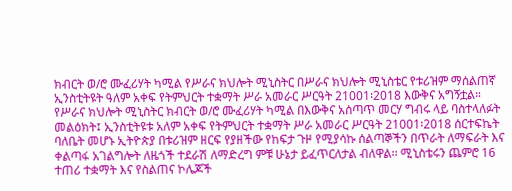ክብርት ወ/ሮ ሙፈሪሃት ካሚል የሥራና ክህሎት ሚኒስትር በሥራና ክህሎት ሚኒስቴር የቱሪዝም ማሰልጠኛ ኢንስቲትዩት ዓለም አቀፍ የትምህርት ተቋማት ሥራ አመራር ሥርዓት 21001፡2018 እውቅና አግኝቷል። የሥራና ክህሎት ሚኒስትር ክብርት ወ/ሮ ሙፈሪሃት ካሚል በእውቅና አሰጣጥ መርሃ ግብሩ ላይ ባስተላለፉት መልዕክት፤ ኢንስቲትዩቱ አለም አቀፍ የትምህርት ተቋማት ሥራ አመራር ሥርዓት 21001፡2018 ሰርተፍኬት ባለቤት መሆኑ ኢትዮጵያ በቱሪዝም ዘርፍ የያዘችው የከፍታ ጉዞ የሚያሳኩ ሰልጣኞችን በጥራት ለማፍራት እና ቀልጣፋ አገልግሎት ለዜጎች ተደራሽ ለማድረግ ምቹ ሁኔታ ይፈጥርለታል ብለዋል፡፡ ሚኒስቴሩን ጨምሮ 16 ተጠሪ ተቋማት እና የስልጠና ኮሌጆች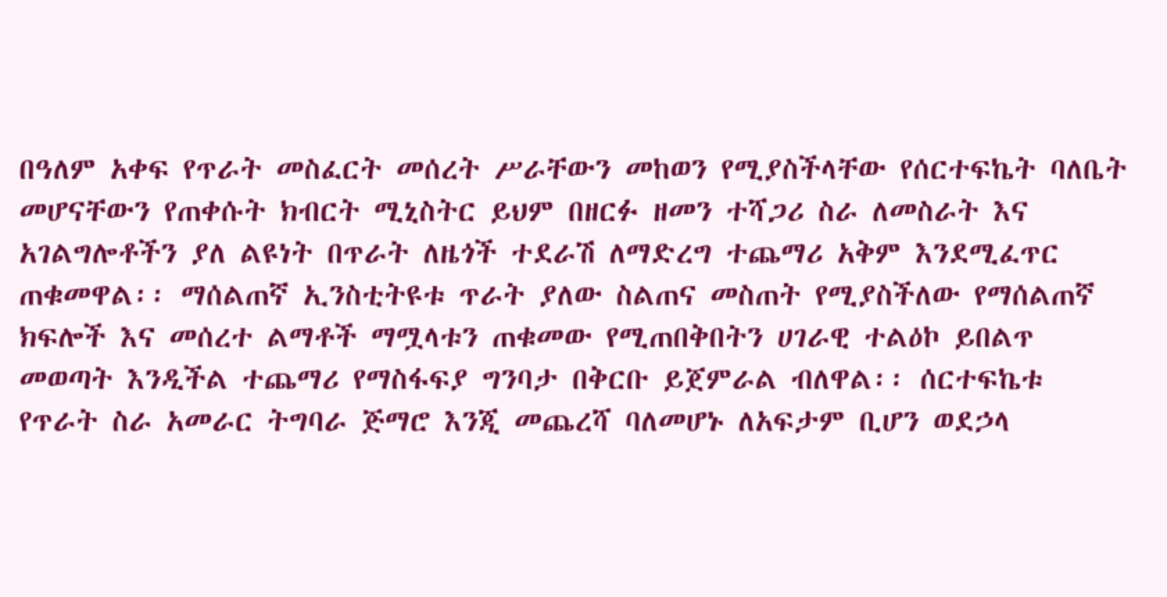በዓለም አቀፍ የጥራት መስፈርት መሰረት ሥራቸውን መከወን የሚያስችላቸው የሰርተፍኬት ባለቤት መሆናቸውን የጠቀሱት ክብርት ሚኒስትር ይህም በዘርፉ ዘመን ተሻጋሪ ስራ ለመስራት እና አገልግሎቶችን ያለ ልዩነት በጥራት ለዜጎች ተደራሽ ለማድረግ ተጨማሪ አቅም እንደሚፈጥር ጠቁመዋል፡፡ ማሰልጠኛ ኢንስቲትዩቱ ጥራት ያለው ስልጠና መስጠት የሚያስችለው የማሰልጠኛ ክፍሎች እና መሰረተ ልማቶች ማሟላቱን ጠቁመው የሚጠበቅበትን ሀገራዊ ተልዕኮ ይበልጥ መወጣት እንዲችል ተጨማሪ የማስፋፍያ ግንባታ በቅርቡ ይጀምራል ብለዋል፡፡ ሰርተፍኬቱ የጥራት ስራ አመራር ትግባራ ጅማሮ እንጂ መጨረሻ ባለመሆኑ ለአፍታም ቢሆን ወደኃላ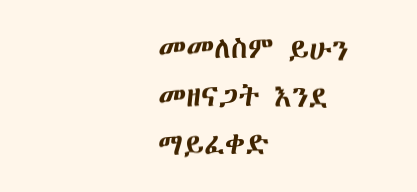መመለስም ይሁን መዘናጋት እንደ ማይፈቀድ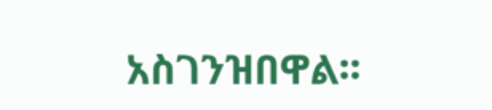አስገንዝበዋል፡፡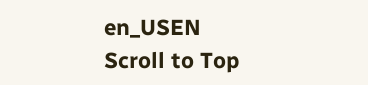en_USEN
Scroll to Top